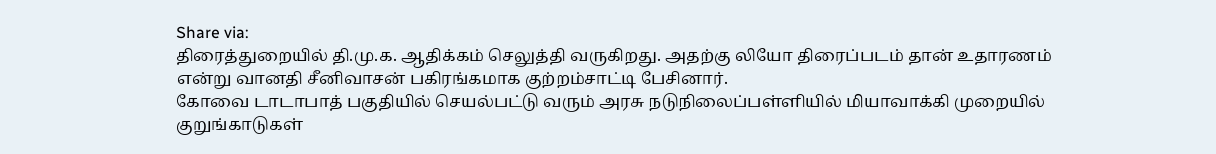Share via:
திரைத்துறையில் தி.மு.க. ஆதிக்கம் செலுத்தி வருகிறது. அதற்கு லியோ திரைப்படம் தான் உதாரணம் என்று வானதி சீனிவாசன் பகிரங்கமாக குற்றம்சாட்டி பேசினார்.
கோவை டாடாபாத் பகுதியில் செயல்பட்டு வரும் அரசு நடுநிலைப்பள்ளியில் மியாவாக்கி முறையில் குறுங்காடுகள்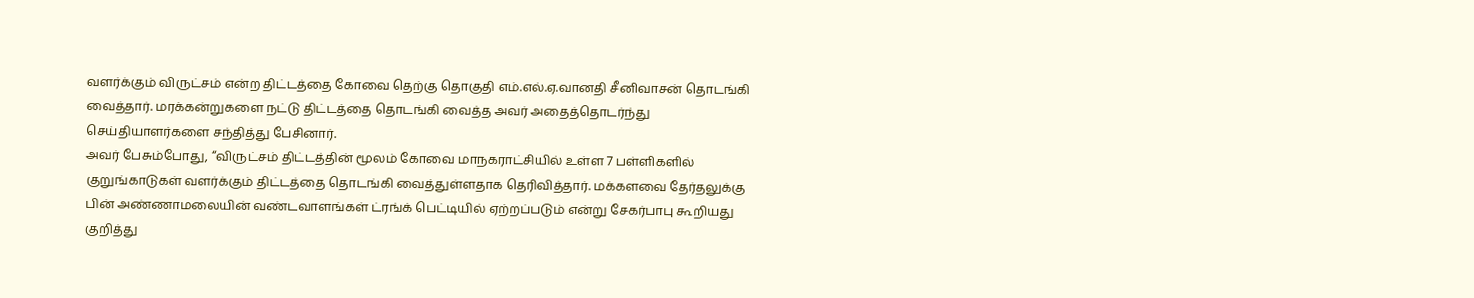வளர்க்கும் விருட்சம் என்ற திட்டத்தை கோவை தெற்கு தொகுதி எம்.எல்.ஏ.வானதி சீனிவாசன் தொடங்கி வைத்தார். மரக்கன்றுகளை நட்டு திட்டத்தை தொடங்கி வைத்த அவர் அதைத்தொடர்ந்து செய்தியாளர்களை சந்தித்து பேசினார்.
அவர் பேசும்போது, ‘‘விருட்சம் திட்டத்தின் மூலம் கோவை மாநகராட்சியில் உள்ள 7 பள்ளிகளில் குறுங்காடுகள் வளர்க்கும் திட்டத்தை தொடங்கி வைத்துள்ளதாக தெரிவித்தார். மக்களவை தேர்தலுக்கு பின் அண்ணாமலையின் வண்டவாளங்கள் ட்ரங்க் பெட்டியில் ஏற்றப்படும் என்று சேகர்பாபு கூறியது குறித்து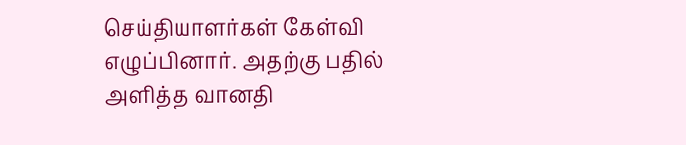செய்தியாளர்கள் கேள்வி எழுப்பினார். அதற்கு பதில் அளித்த வானதி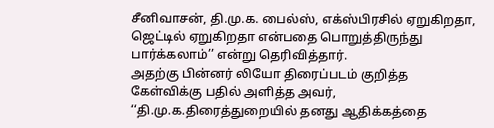சீனிவாசன், தி.மு.க. பைல்ஸ், எக்ஸ்பிரசில் ஏறுகிறதா, ஜெட்டில் ஏறுகிறதா என்பதை பொறுத்திருந்து பார்க்கலாம்’’ என்று தெரிவித்தார்.
அதற்கு பின்னர் லியோ திரைப்படம் குறித்த கேள்விக்கு பதில் அளித்த அவர், ‘‘தி.மு.க.திரைத்துறையில் தனது ஆதிக்கத்தை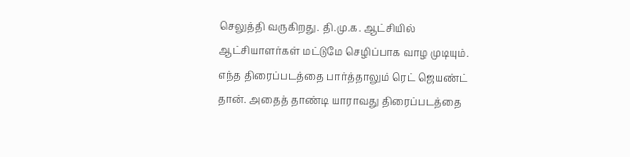செலுத்தி வருகிறது. தி.மு.க. ஆட்சியில் ஆட்சியாளர்கள் மட்டுமே செழிப்பாக வாழ முடியும். எந்த திரைப்படத்தை பார்த்தாலும் ரெட் ஜெயண்ட் தான். அதைத் தாண்டி யாராவது திரைப்படத்தை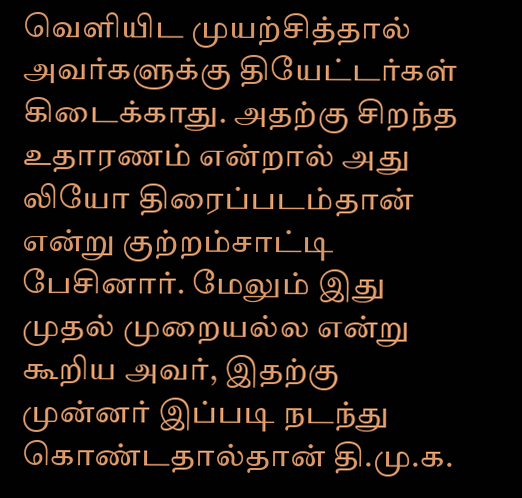வெளியிட முயற்சித்தால் அவர்களுக்கு தியேட்டர்கள் கிடைக்காது. அதற்கு சிறந்த உதாரணம் என்றால் அது லியோ திரைப்படம்தான் என்று குற்றம்சாட்டி பேசினார். மேலும் இது முதல் முறையல்ல என்று கூறிய அவர், இதற்கு முன்னர் இப்படி நடந்து கொண்டதால்தான் தி.மு.க.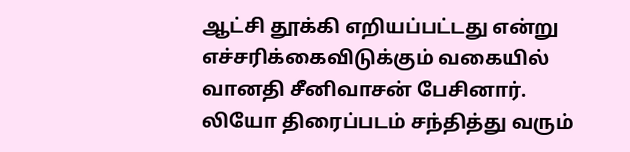ஆட்சி தூக்கி எறியப்பட்டது என்று எச்சரிக்கைவிடுக்கும் வகையில் வானதி சீனிவாசன் பேசினார்.
லியோ திரைப்படம் சந்தித்து வரும்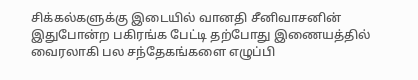சிக்கல்களுக்கு இடையில் வானதி சீனிவாசனின் இதுபோன்ற பகிரங்க பேட்டி தற்போது இணையத்தில் வைரலாகி பல சந்தேகங்களை எழுப்பி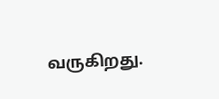வருகிறது.